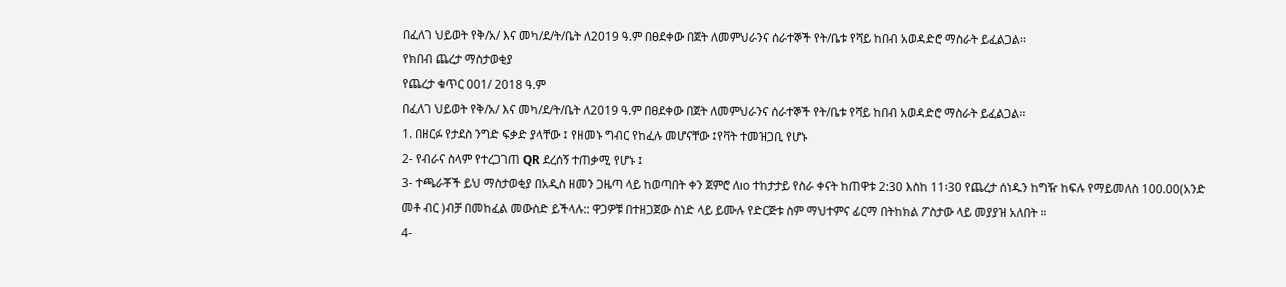በፈለገ ህይወት የቅ/አ/ እና መካ/ደ/ት/ቤት ለ2019 ዓ.ም በፀደቀው በጀት ለመምህራንና ሰራተኞች የት/ቤቱ የሻይ ከበብ አወዳድሮ ማስራት ይፈልጋል፡፡
የክበብ ጨረታ ማስታወቂያ
የጨረታ ቁጥር 001/ 2018 ዓ.ም
በፈለገ ህይወት የቅ/አ/ እና መካ/ደ/ት/ቤት ለ2019 ዓ.ም በፀደቀው በጀት ለመምህራንና ሰራተኞች የት/ቤቱ የሻይ ከበብ አወዳድሮ ማስራት ይፈልጋል፡፡
1. በዘርፉ የታደስ ንግድ ፍቃድ ያላቸው ፤ የዘመኑ ግብር የከፈሉ መሆናቸው ፤የቫት ተመዝጋቢ የሆኑ
2- የብራና ስላም የተረጋገጠ QR ደረሰኝ ተጠቃሚ የሆኑ ፤
3- ተጫራቾች ይህ ማስታወቂያ በአዲስ ዘመን ጋዜጣ ላይ ከወጣበት ቀን ጀምሮ ለıo ተከታታይ የስራ ቀናት ከጠዋቱ 2:30 እስከ 11፡30 የጨረታ ሰነዱን ከግዥ ከፍሉ የማይመለስ 100.00(አንድ መቶ ብር )ብቻ በመከፈል መውስድ ይችላሉ:: ዋጋዎቹ በተዘጋጀው ስነድ ላይ ይሙሉ የድርጅቱ ስም ማህተምና ፊርማ በትከክል ፖስታው ላይ መያያዝ አለበት ።
4-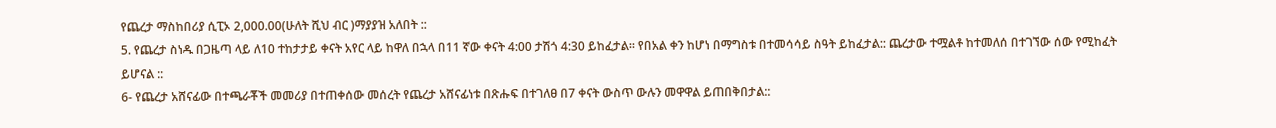የጨረታ ማስከበሪያ ሲፒኦ 2,000.00(ሁለት ሺህ ብር )ማያያዝ አለበት ::
5. የጨረታ ስነዱ በጋዜጣ ላይ ለ10 ተከታታይ ቀናት አየር ላይ ከዋለ በኋላ በ11 ኛው ቀናት 4:00 ታሽጎ 4:30 ይከፈታል። የበአል ቀን ከሆነ በማግስቱ በተመሳሳይ ስዓት ይከፈታል:: ጨረታው ተሟልቶ ከተመለሰ በተገኘው ሰው የሚከፈት ይሆናል ::
6- የጨረታ አሸናፊው በተጫራቾች መመሪያ በተጠቀሰው መሰረት የጨረታ አሸናፊነቱ በጽሑፍ በተገለፀ በ7 ቀናት ውስጥ ውሉን መዋዋል ይጠበቅበታል::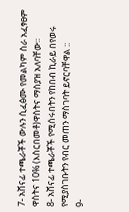7- አሸናፊ ተጫራቾች ውሉን ሲፈፅሙ የመልካም ስራ አፈፃፀም ዋስትና 10% (እስርበመቶ)ዋስትና ማስያዝ አለባቸው፡፡
8- አሸናፊ ተጫራቾች የሚሰሩበትን የከበብ ኪራይ በየወሩ የሚያስገቡትን የብር መጠን ማስገባት ይኖርባቸዋል ::
9-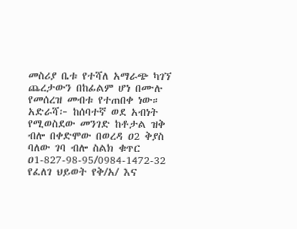መስሪያ ቤቱ የተሻለ አማራጭ ካገኘ ጨረታውን በከፊልም ሆነ በሙሉ የመሰረዝ መብቱ የተጠበቀ ነው።
አድራሻ፦ ከሰባተኛ ወደ አብነት የሚወስደው መንገድ ከቶታል ዝቅ ብሎ በቀድሞው በወረዳ ዐ2 ቅያስ ባለው ገባ ብሎ ስልክ ቁጥር ዐ1-827-98-95/0984-1472-32
የፈለገ ህይወት የቅ/አ/ እና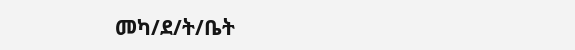መካ/ደ/ት/ቤት